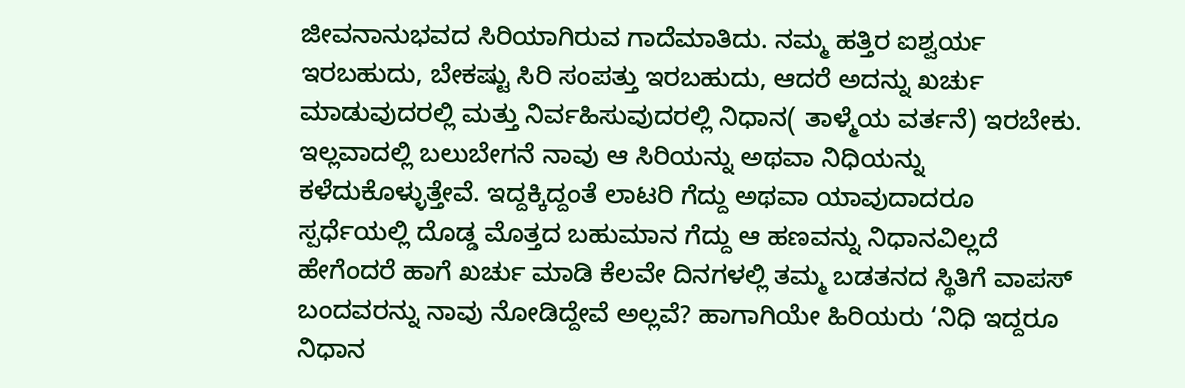ಜೀವನಾನುಭವದ ಸಿರಿಯಾಗಿರುವ ಗಾದೆಮಾತಿದು. ನಮ್ಮ ಹತ್ತಿರ ಐಶ್ವರ್ಯ ಇರಬಹುದು, ಬೇಕಷ್ಟು ಸಿರಿ ಸಂಪತ್ತು ಇರಬಹುದು, ಆದರೆ ಅದನ್ನು ಖರ್ಚು ಮಾಡುವುದರಲ್ಲಿ ಮತ್ತು ನಿರ್ವಹಿಸುವುದರಲ್ಲಿ ನಿಧಾನ( ತಾಳ್ಮೆಯ ವರ್ತನೆ) ಇರಬೇಕು‌. ಇಲ್ಲವಾದಲ್ಲಿ ಬಲುಬೇಗನೆ ನಾವು ಆ ಸಿರಿಯನ್ನು ಅಥವಾ ನಿಧಿಯನ್ನು  ಕಳೆದುಕೊಳ್ಳುತ್ತೇವೆ. ಇದ್ದಕ್ಕಿದ್ದಂತೆ ಲಾಟರಿ‌ ಗೆದ್ದು ಅಥವಾ ಯಾವುದಾದರೂ ಸ್ಪರ್ಧೆಯಲ್ಲಿ ದೊಡ್ಡ ಮೊತ್ತದ ಬಹುಮಾನ ಗೆದ್ದು ಆ ಹಣವನ್ನು ನಿಧಾನವಿಲ್ಲದೆ ಹೇಗೆಂದರೆ ಹಾಗೆ ಖರ್ಚು ಮಾಡಿ ಕೆಲವೇ ದಿನಗಳಲ್ಲಿ ತಮ್ಮ ಬಡತನದ ಸ್ಥಿತಿಗೆ ವಾಪಸ್ ಬಂದವರನ್ನು ನಾವು ನೋಡಿದ್ದೇವೆ ಅಲ್ಲವೆ? ಹಾಗಾಗಿಯೇ ಹಿರಿಯರು ‘ನಿಧಿ ಇದ್ದರೂ ನಿಧಾನ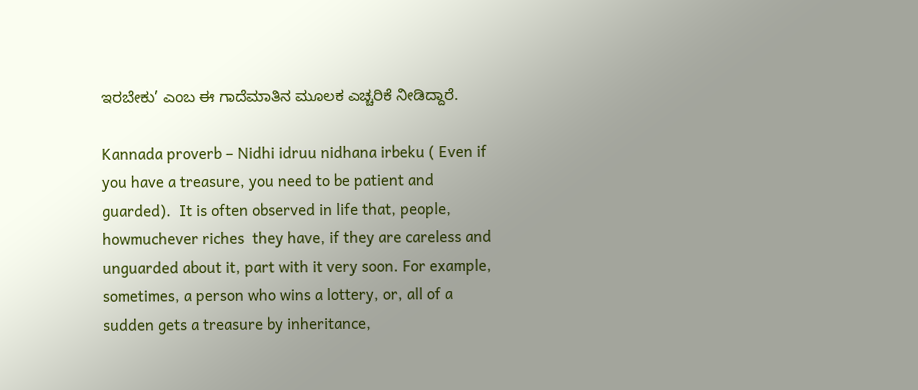ಇರಬೇಕು’ ಎಂಬ ಈ ಗಾದೆಮಾತಿನ ಮೂಲಕ ಎಚ್ಚರಿಕೆ ನೀಡಿದ್ದಾರೆ.

Kannada proverb – Nidhi idruu nidhana irbeku ( Even if you have a treasure, you need to be patient and guarded).  It is often observed in life that, people, howmuchever riches  they have, if they are careless and unguarded about it, part with it very soon. For example, sometimes, a person who wins a lottery, or, all of a sudden gets a treasure by inheritance,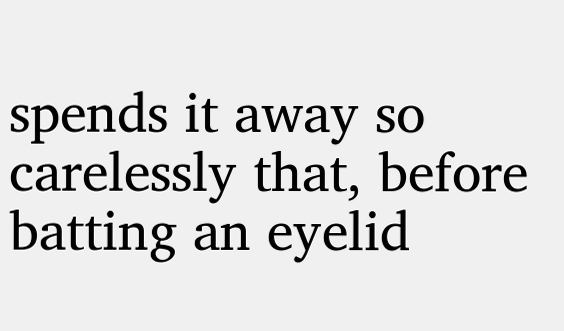spends it away so carelessly that, before batting an eyelid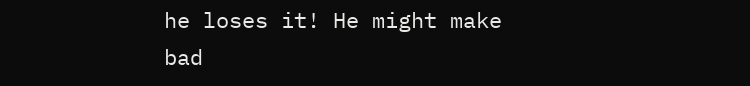he loses it! He might make bad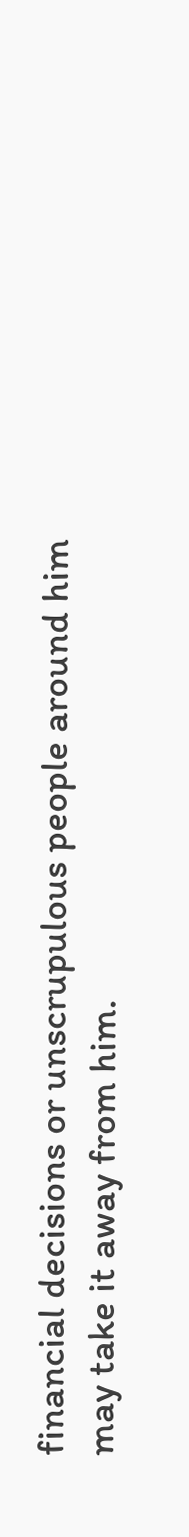financial decisions or unscrupulous people around him may take it away from him.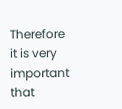Therefore it is very important that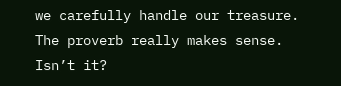we carefully handle our treasure. The proverb really makes sense. Isn’t it?